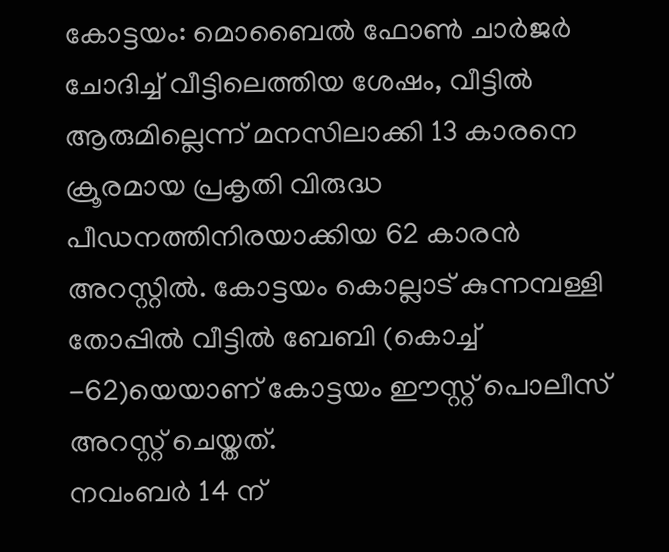കോട്ടയം: മൊബൈൽ ഫോൺ ചാർജർ ചോദിച്ച് വീട്ടിലെത്തിയ ശേഷം, വീട്ടിൽ ആരുമില്ലെന്ന് മനസിലാക്കി 13 കാരനെ ക്രൂരമായ പ്രകൃതി വിരുദ്ധ പീഡനത്തിനിരയാക്കിയ 62 കാരൻ അറസ്റ്റിൽ. കോട്ടയം കൊല്ലാട് കുന്നമ്പള്ളി തോപ്പിൽ വീട്ടിൽ ബേബി (കൊച്ച് -62)യെയാണ് കോട്ടയം ഈസ്റ്റ് പൊലീസ് അറസ്റ്റ് ചെയ്തത്.
നവംബർ 14 ന്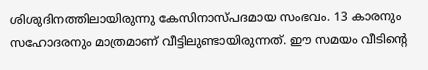ശിശുദിനത്തിലായിരുന്നു കേസിനാസ്പദമായ സംഭവം. 13 കാരനും സഹോദരനും മാത്രമാണ് വീട്ടിലുണ്ടായിരുന്നത്. ഈ സമയം വീടിന്റെ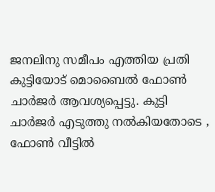ജനലിനു സമീപം എത്തിയ പ്രതി കുട്ടിയോട് മൊബൈൽ ഫോൺ ചാർജർ ആവശ്യപ്പെട്ടു. കുട്ടി ചാർജർ എടുത്തു നൽകിയതോടെ , ഫോൺ വീട്ടിൽ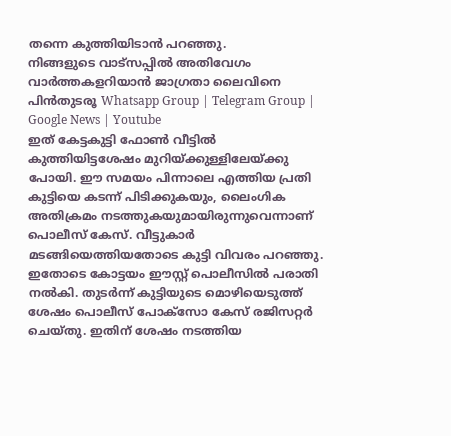തന്നെ കുത്തിയിടാൻ പറഞ്ഞു.
നിങ്ങളുടെ വാട്സപ്പിൽ അതിവേഗം വാർത്തകളറിയാൻ ജാഗ്രതാ ലൈവിനെ പിൻതുടരൂ Whatsapp Group | Telegram Group | Google News | Youtube
ഇത് കേട്ടകുട്ടി ഫോൺ വീട്ടിൽ കുത്തിയിട്ടശേഷം മുറിയ്ക്കുള്ളിലേയ്ക്കു പോയി. ഈ സമയം പിന്നാലെ എത്തിയ പ്രതി കുട്ടിയെ കടന്ന് പിടിക്കുകയും, ലൈംഗിക അതിക്രമം നടത്തുകയുമായിരുന്നുവെന്നാണ് പൊലീസ് കേസ്. വീട്ടുകാർ മടങ്ങിയെത്തിയതോടെ കുട്ടി വിവരം പറഞ്ഞു.
ഇതോടെ കോട്ടയം ഈസ്റ്റ് പൊലീസിൽ പരാതി നൽകി. തുടർന്ന് കുട്ടിയുടെ മൊഴിയെടുത്ത് ശേഷം പൊലീസ് പോക്സോ കേസ് രജിസറ്റർ ചെയ്തു. ഇതിന് ശേഷം നടത്തിയ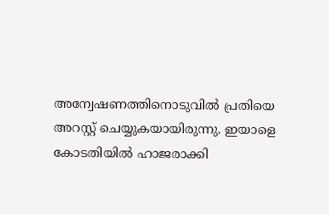അന്വേഷണത്തിനൊടുവിൽ പ്രതിയെ അറസ്റ്റ് ചെയ്യുകയായിരുന്നു. ഇയാളെ കോടതിയിൽ ഹാജരാക്കി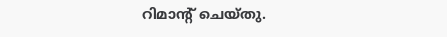റിമാന്റ് ചെയ്തു.